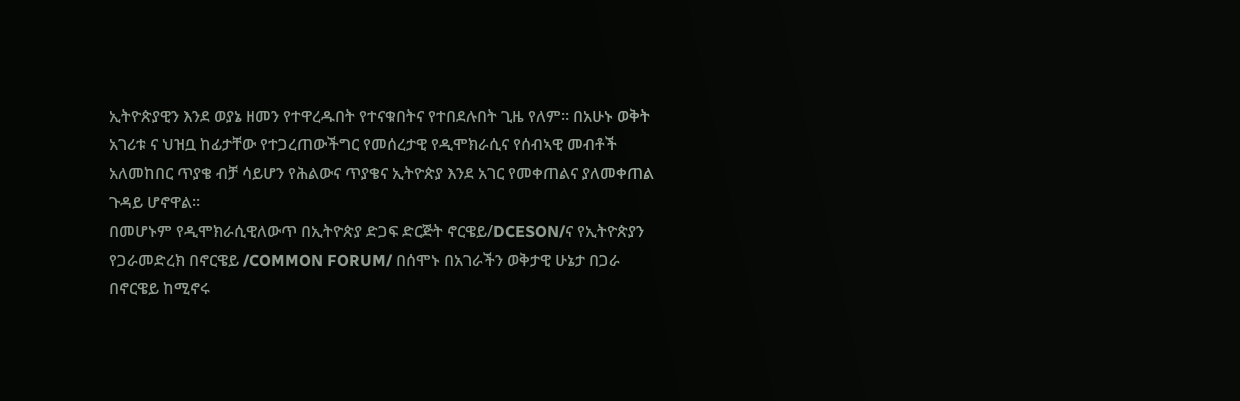ኢትዮጵያዊን እንደ ወያኔ ዘመን የተዋረዱበት የተናቁበትና የተበደሉበት ጊዜ የለም። በአሁኑ ወቅት አገሪቱ ና ህዝቧ ከፊታቸው የተጋረጠውችግር የመሰረታዊ የዲሞክራሲና የሰብኣዊ መብቶች አለመከበር ጥያቄ ብቻ ሳይሆን የሕልውና ጥያቄና ኢትዮጵያ እንደ አገር የመቀጠልና ያለመቀጠል ጉዳይ ሆኖዋል።
በመሆኑም የዲሞክራሲዊለውጥ በኢትዮጵያ ድጋፍ ድርጅት ኖርዌይ/DCESON/ና የኢትዮጵያን የጋራመድረክ በኖርዌይ /COMMON FORUM/ በሰሞኑ በአገራችን ወቅታዊ ሁኔታ በጋራ በኖርዌይ ከሚኖሩ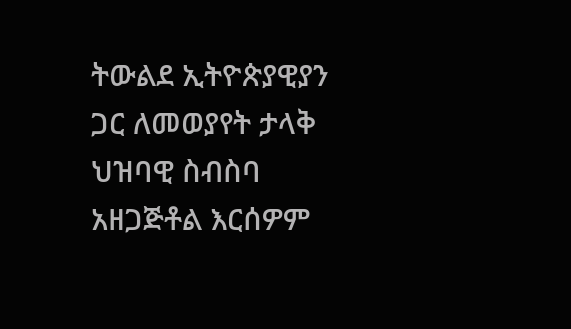ትውልደ ኢትዮጵያዊያን ጋር ለመወያየት ታላቅ ህዝባዊ ስብስባ አዘጋጅቶል እርሰዎም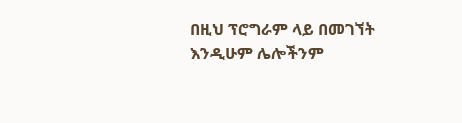በዚህ ፕሮግራም ላይ በመገኘት እንዲሁም ሌሎችንም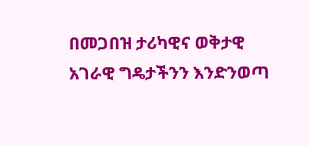በመጋበዝ ታሪካዊና ወቅታዊ አገራዊ ግዴታችንን እንድንወጣ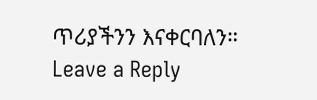ጥሪያችንን እናቀርባለን።
Leave a Reply